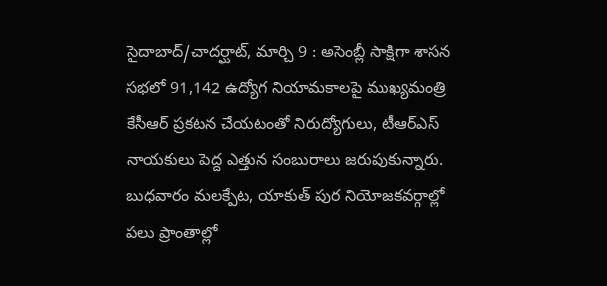సైదాబాద్/చాదర్ఘాట్, మార్చి 9 : అసెంబ్లీ సాక్షిగా శాసన సభలో 91,142 ఉద్యోగ నియామకాలపై ముఖ్యమంత్రి కేసీఆర్ ప్రకటన చేయటంతో నిరుద్యోగులు, టీఆర్ఎస్ నాయకులు పెద్ద ఎత్తున సంబురాలు జరుపుకున్నారు. బుధవారం మలక్పేట, యాకుత్ పుర నియోజకవర్గాల్లో పలు ప్రాంతాల్లో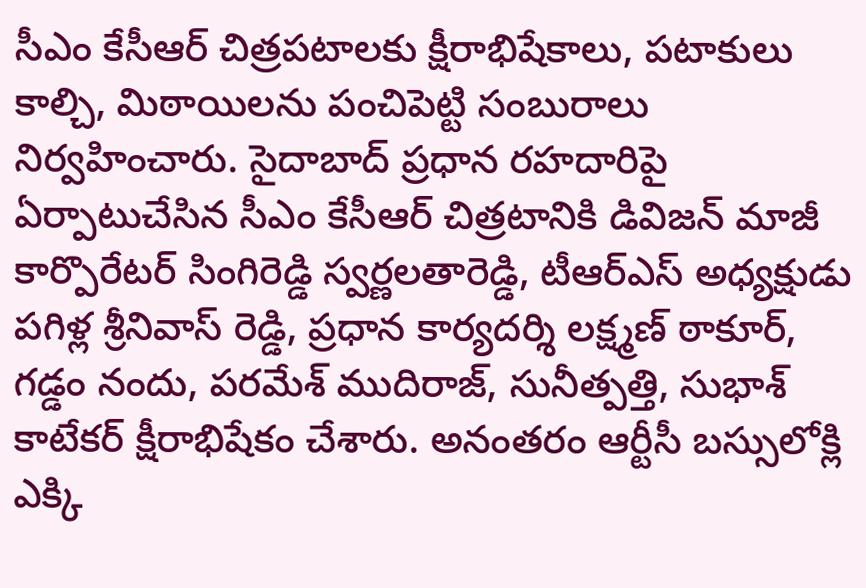సీఎం కేసీఆర్ చిత్రపటాలకు క్షీరాభిషేకాలు, పటాకులు కాల్చి, మిఠాయిలను పంచిపెట్టి సంబురాలు నిర్వహించారు. సైదాబాద్ ప్రధాన రహదారిపై ఏర్పాటుచేసిన సీఎం కేసీఆర్ చిత్రటానికి డివిజన్ మాజీ కార్పొరేటర్ సింగిరెడ్డి స్వర్ణలతారెడ్డి, టీఆర్ఎస్ అధ్యక్షుడు పగిళ్ల శ్రీనివాస్ రెడ్డి, ప్రధాన కార్యదర్శి లక్ష్మణ్ ఠాకూర్, గడ్డం నందు, పరమేశ్ ముదిరాజ్, సునీత్పత్తి, సుభాశ్ కాటేకర్ క్షీరాభిషేకం చేశారు. అనంతరం ఆర్టీసీ బస్సులోక్లి ఎక్కి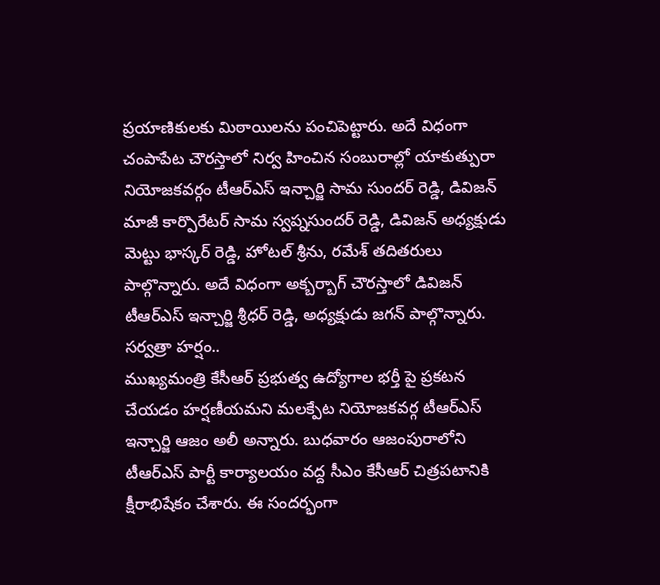ప్రయాణికులకు మిఠాయిలను పంచిపెట్టారు. అదే విధంగా చంపాపేట చౌరస్తాలో నిర్వ హించిన సంబురాల్లో యాకుత్పురా నియోజకవర్గం టీఆర్ఎస్ ఇన్చార్జి సామ సుందర్ రెడ్డి, డివిజన్ మాజీ కార్పొరేటర్ సామ స్వప్నసుందర్ రెడ్డి, డివిజన్ అధ్యక్షుడు మెట్టు భాస్కర్ రెడ్డి, హోటల్ శ్రీను, రమేశ్ తదితరులు పాల్గొన్నారు. అదే విధంగా అక్బర్బాగ్ చౌరస్తాలో డివిజన్ టీఆర్ఎస్ ఇన్చార్జి శ్రీధర్ రెడ్డి, అధ్యక్షుడు జగన్ పాల్గొన్నారు.
సర్వత్రా హర్షం..
ముఖ్యమంత్రి కేసీఆర్ ప్రభుత్వ ఉద్యోగాల భర్తీ పై ప్రకటన చేయడం హర్షణీయమని మలక్పేట నియోజకవర్గ టీఆర్ఎస్ ఇన్చార్జి ఆజం అలీ అన్నారు. బుధవారం ఆజంపురాలోని టీఆర్ఎస్ పార్టీ కార్యాలయం వద్ద సీఎం కేసీఆర్ చిత్రపటానికి క్షీరాభిషేకం చేశారు. ఈ సందర్భంగా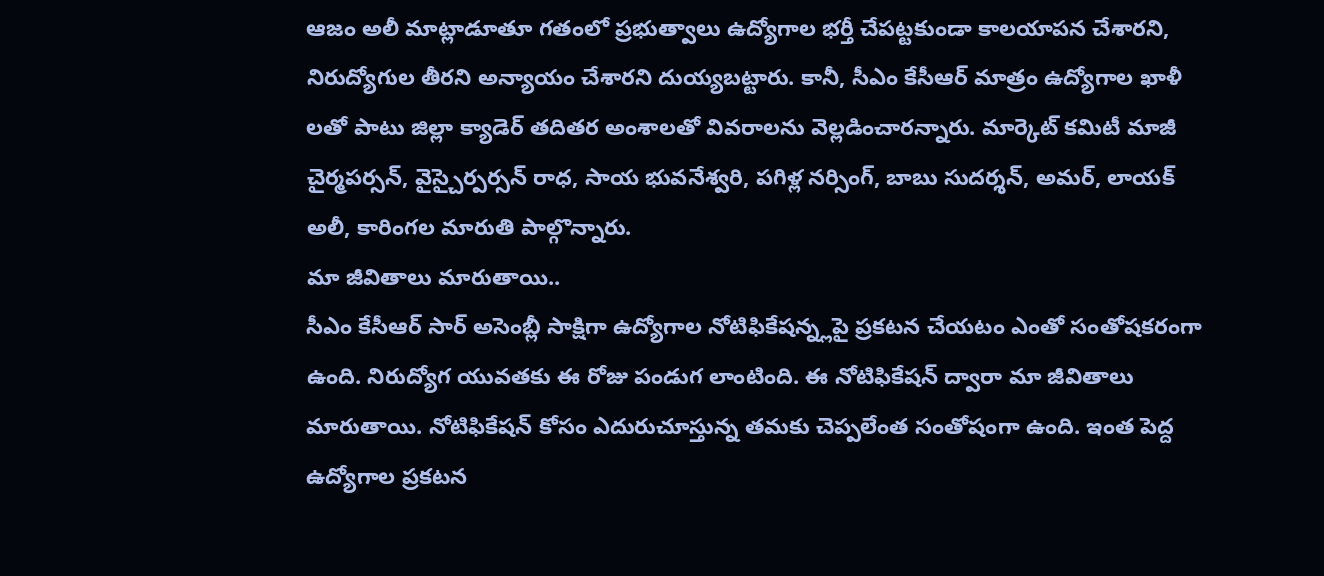ఆజం అలీ మాట్లాడూతూ గతంలో ప్రభుత్వాలు ఉద్యోగాల భర్తీ చేపట్టకుండా కాలయాపన చేశారని, నిరుద్యోగుల తీరని అన్యాయం చేశారని దుయ్యబట్టారు. కానీ, సీఎం కేసీఆర్ మాత్రం ఉద్యోగాల ఖాళీ లతో పాటు జిల్లా క్యాడెర్ తదితర అంశాలతో వివరాలను వెల్లడించారన్నారు. మార్కెట్ కమిటీ మాజీ చైర్మపర్సన్, వైస్చైర్పర్సన్ రాధ, సాయ భువనేశ్వరి, పగిళ్ల నర్సింగ్, బాబు సుదర్శన్, అమర్, లాయక్ అలీ, కారింగల మారుతి పాల్గొన్నారు.
మా జీవితాలు మారుతాయి..
సీఎం కేసీఆర్ సార్ అసెంబ్లీ సాక్షిగా ఉద్యోగాల నోటిఫికేషన్న్లపై ప్రకటన చేయటం ఎంతో సంతోషకరంగా ఉంది. నిరుద్యోగ యువతకు ఈ రోజు పండుగ లాంటింది. ఈ నోటిఫికేషన్ ద్వారా మా జీవితాలు మారుతాయి. నోటిఫికేషన్ కోసం ఎదురుచూస్తున్న తమకు చెప్పలేంత సంతోషంగా ఉంది. ఇంత పెద్ద ఉద్యోగాల ప్రకటన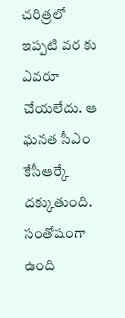చరిత్రలో ఇప్పటి వర కు ఎవరూ చేయలేదు. ఆ ఘనత సీఎం కేసీఆర్కే దక్కుతుంది.
సంతోషంగా ఉంది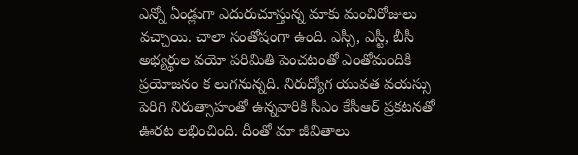ఎన్నో ఏండ్లుగా ఎదురుచూస్తున్న మాకు మంచిరోజులు వచ్చాయి. చాలా సంతోషంగా ఉంది. ఎస్సీ, ఎస్టీ, బీసీ అభ్యర్థుల వయో పరిమితి పెంచటంతో ఎంతోమందికి ప్రయోజనం క లుగనున్నది. నిరుద్యోగ యువత వయస్సు పెరిగి నిరుత్సాహంతో ఉన్నవారికి సీఎం కేసీఆర్ ప్రకటనతో ఊరట లభించింది. దీంతో మా జీవితాలు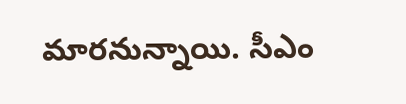మారనున్నాయి. సీఎం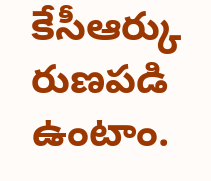కేసీఆర్కు రుణపడి ఉంటాం.